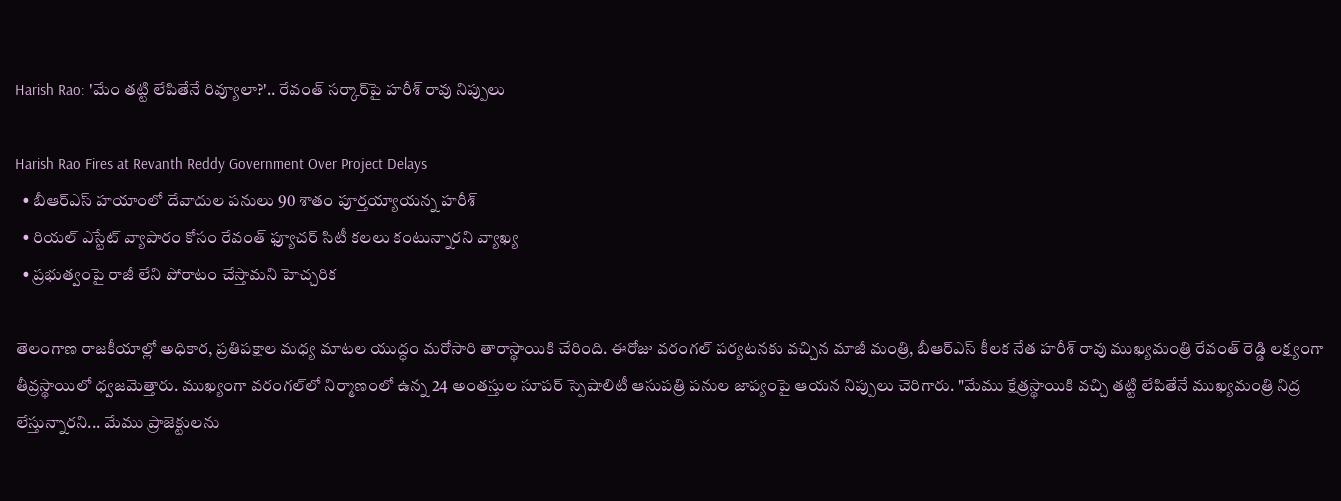Harish Rao: 'మేం తట్టి లేపితేనే రివ్యూలా?'.. రేవంత్ సర్కార్‌పై హరీశ్ రావు నిప్పులు

Harish Rao Fires at Revanth Reddy Government Over Project Delays
  • బీఆర్ఎస్ హయాంలో దేవాదుల పనులు 90 శాతం పూర్తయ్యాయన్న హరీశ్
  • రియల్ ఎస్టేట్ వ్యాపారం కోసం రేవంత్ ఫ్యూచర్ సిటీ కలలు కంటున్నారని వ్యాఖ్య
  • ప్రభుత్వంపై రాజీ లేని పోరాటం చేస్తామని హెచ్చరిక

తెలంగాణ రాజకీయాల్లో అధికార, ప్రతిపక్షాల మధ్య మాటల యుద్ధం మరోసారి తారాస్థాయికి చేరింది. ఈరోజు వరంగల్ పర్యటనకు వచ్చిన మాజీ మంత్రి, బీఆర్ఎస్ కీలక నేత హరీశ్ రావు ముఖ్యమంత్రి రేవంత్ రెడ్డి లక్ష్యంగా తీవ్రస్థాయిలో ధ్వజమెత్తారు. ముఖ్యంగా వరంగల్‌లో నిర్మాణంలో ఉన్న 24 అంతస్తుల సూపర్ స్పెషాలిటీ ఆసుపత్రి పనుల జాప్యంపై ఆయన నిప్పులు చెరిగారు. "మేము క్షేత్రస్థాయికి వచ్చి తట్టి లేపితేనే ముఖ్యమంత్రి నిద్ర లేస్తున్నారని... మేము ప్రాజెక్టులను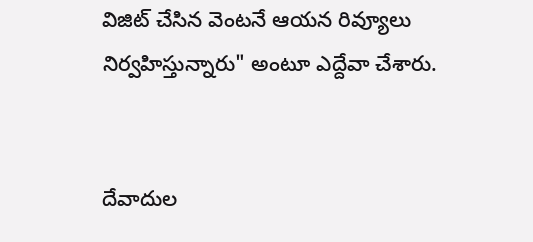విజిట్ చేసిన వెంటనే ఆయన రివ్యూలు నిర్వహిస్తున్నారు" అంటూ ఎద్దేవా చేశారు.


దేవాదుల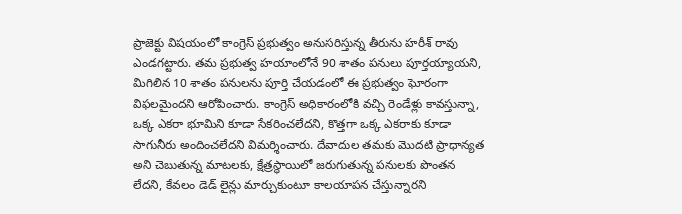ప్రాజెక్టు విషయంలో కాంగ్రెస్ ప్రభుత్వం అనుసరిస్తున్న తీరును హరీశ్ రావు ఎండగట్టారు. తమ ప్రభుత్వ హయాంలోనే 90 శాతం పనులు పూర్తయ్యాయని, మిగిలిన 10 శాతం పనులను పూర్తి చేయడంలో ఈ ప్రభుత్వం ఘోరంగా విఫలమైందని ఆరోపించారు. కాంగ్రెస్ అధికారంలోకి వచ్చి రెండేళ్లు కావస్తున్నా, ఒక్క ఎకరా భూమిని కూడా సేకరించలేదని, కొత్తగా ఒక్క ఎకరాకు కూడా సాగునీరు అందించలేదని విమర్శించారు. దేవాదుల తమకు మొదటి ప్రాధాన్యత అని చెబుతున్న మాటలకు, క్షేత్రస్థాయిలో జరుగుతున్న పనులకు పొంతన లేదని, కేవలం డెడ్ లైన్లు మార్చుకుంటూ కాలయాపన చేస్తున్నారని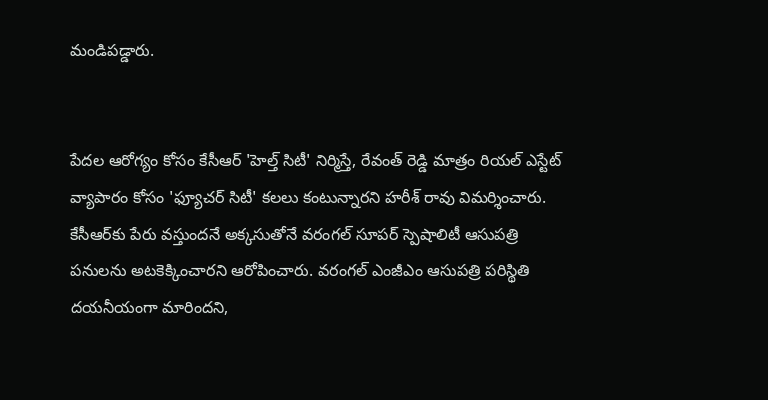మండిపడ్డారు.


పేదల ఆరోగ్యం కోసం కేసీఆర్ 'హెల్త్ సిటీ' నిర్మిస్తే, రేవంత్ రెడ్డి మాత్రం రియల్ ఎస్టేట్ వ్యాపారం కోసం 'ఫ్యూచర్ సిటీ' కలలు కంటున్నారని హరీశ్ రావు విమర్శించారు. కేసీఆర్‌కు పేరు వస్తుందనే అక్కసుతోనే వరంగల్ సూపర్ స్పెషాలిటీ ఆసుపత్రి పనులను అటకెక్కించారని ఆరోపించారు. వరంగల్ ఎంజీఎం ఆసుపత్రి పరిస్థితి దయనీయంగా మారిందని,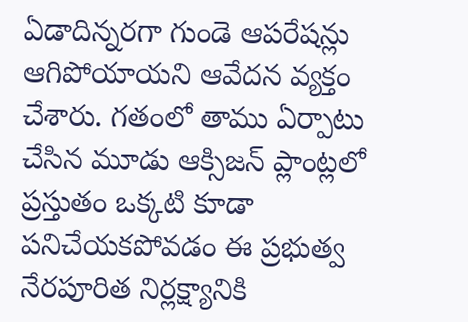ఏడాదిన్నరగా గుండె ఆపరేషన్లు ఆగిపోయాయని ఆవేదన వ్యక్తం చేశారు. గతంలో తాము ఏర్పాటు చేసిన మూడు ఆక్సిజన్ ప్లాంట్లలో ప్రస్తుతం ఒక్కటి కూడా పనిచేయకపోవడం ఈ ప్రభుత్వ నేరపూరిత నిర్లక్ష్యానికి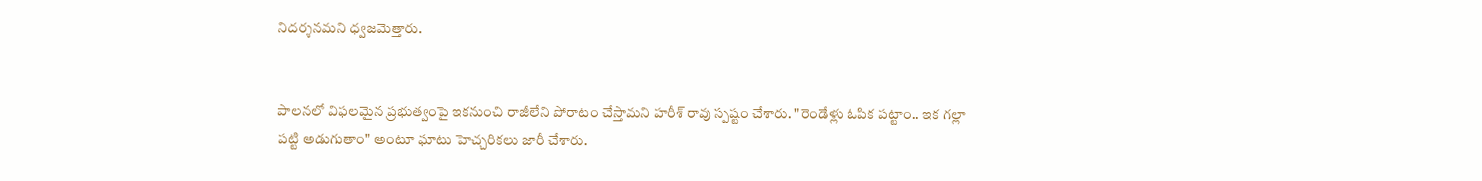నిదర్శనమని ధ్వజమెత్తారు.


పాలనలో విఫలమైన ప్రభుత్వంపై ఇకనుంచి రాజీలేని పోరాటం చేస్తామని హరీశ్ రావు స్పష్టం చేశారు. "రెండేళ్లు ఓపిక పట్టాం.. ఇక గల్లా పట్టి అడుగుతాం" అంటూ ఘాటు హెచ్చరికలు జారీ చేశారు.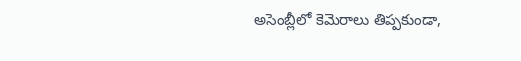అసెంబ్లీలో కెమెరాలు తిప్పకుండా,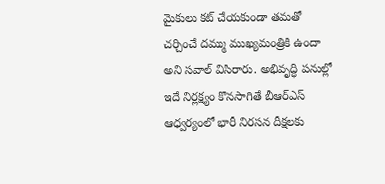మైకులు కట్ చేయకుండా తమతో చర్చించే దమ్ము ముఖ్యమంత్రికి ఉందా అని సవాల్ విసిరారు. అభివృద్ధి పనుల్లో ఇదే నిర్లక్ష్యం కొనసాగితే బీఆర్ఎస్ ఆధ్వర్యంలో భారీ నిరసన దీక్షలకు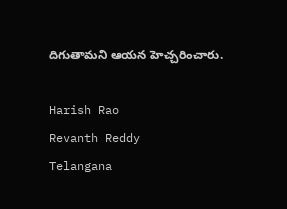దిగుతామని ఆయన హెచ్చరించారు.

Harish Rao
Revanth Reddy
Telangana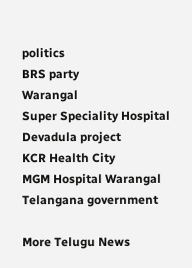politics
BRS party
Warangal
Super Speciality Hospital
Devadula project
KCR Health City
MGM Hospital Warangal
Telangana government

More Telugu News